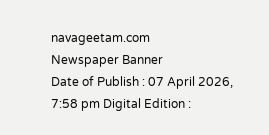navageetam.com
Newspaper Banner
Date of Publish : 07 April 2026, 7:58 pm Digital Edition :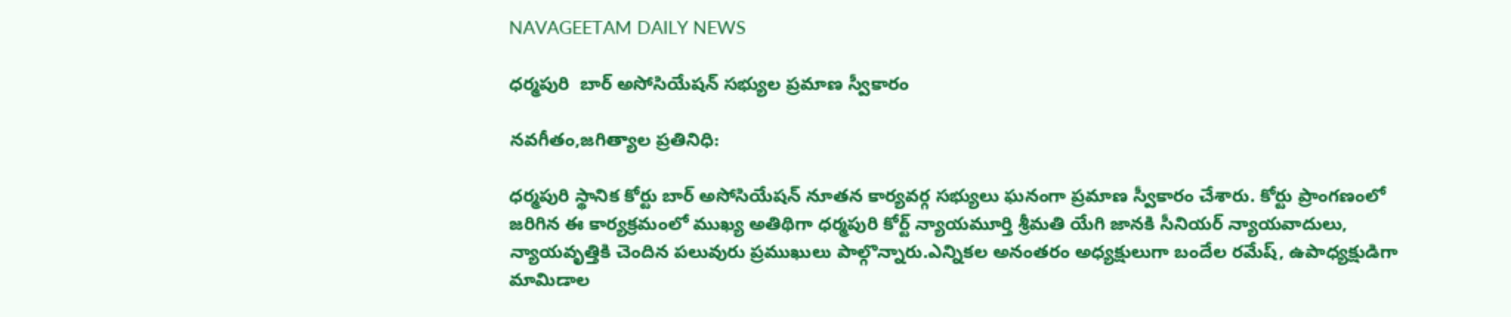NAVAGEETAM DAILY NEWS

ధర్మపురి  బార్ అసోసియేషన్ సభ్యుల ప్రమాణ స్వీకారం

నవగీతం,జగిత్యాల ప్రతినిధి:

ధర్మపురి స్థానిక కోర్టు బార్ అసోసియేషన్ నూతన కార్యవర్గ సభ్యులు ఘనంగా ప్రమాణ స్వీకారం చేశారు. కోర్టు ప్రాంగణంలో జరిగిన ఈ కార్యక్రమంలో ముఖ్య అతిథిగా ధర్మపురి కోర్ట్ న్యాయమూర్తి శ్రీమతి యేగి జానకి సీనియర్ న్యాయవాదులు, న్యాయవృత్తికి చెందిన పలువురు ప్రముఖులు పాల్గొన్నారు.ఎన్నికల అనంతరం అధ్యక్షులుగా బందేల రమేష్, ఉపాధ్యక్షుడిగా మామిడాల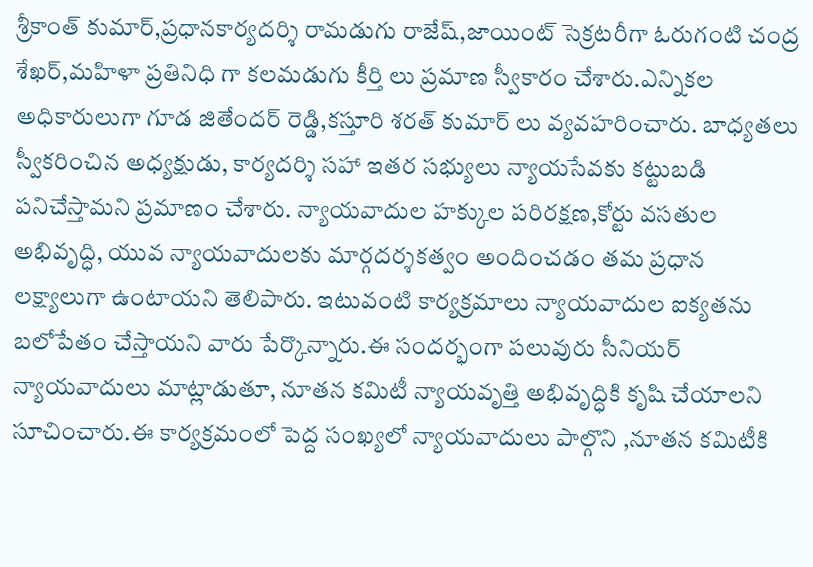శ్రీకాంత్ కుమార్,ప్రధానకార్యదర్శి రామడుగు రాజేష్,జాయింట్ సెక్రటరీగా ఓరుగంటి చంద్ర శేఖర్,మహిళా ప్రతినిధి గా కలమడుగు కీర్తి లు ప్రమాణ స్వీకారం చేశారు.ఎన్నికల అధికారులుగా గూడ జితేందర్ రెడ్డి,కస్తూరి శరత్ కుమార్ లు వ్యవహరించారు. బాధ్యతలు స్వీకరించిన అధ్యక్షుడు, కార్యదర్శి సహా ఇతర సభ్యులు న్యాయసేవకు కట్టుబడి పనిచేస్తామని ప్రమాణం చేశారు. న్యాయవాదుల హక్కుల పరిరక్షణ,కోర్టు వసతుల అభివృద్ధి, యువ న్యాయవాదులకు మార్గదర్శకత్వం అందించడం తమ ప్రధాన లక్ష్యాలుగా ఉంటాయని తెలిపారు. ఇటువంటి కార్యక్రమాలు న్యాయవాదుల ఐక్యతను బలోపేతం చేస్తాయని వారు పేర్కొన్నారు.ఈ సందర్భంగా పలువురు సీనియర్ న్యాయవాదులు మాట్లాడుతూ, నూతన కమిటీ న్యాయవృత్తి అభివృద్ధికి కృషి చేయాలని సూచించారు.ఈ కార్యక్రమంలో పెద్ద సంఖ్యలో న్యాయవాదులు పాల్గొని ,నూతన కమిటీకి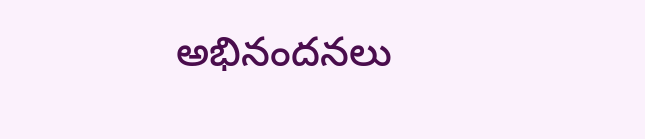అభినందనలు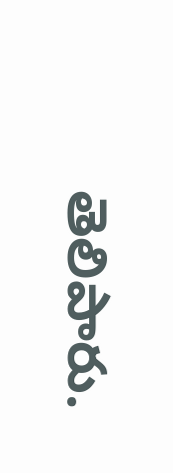తెలిపారు.